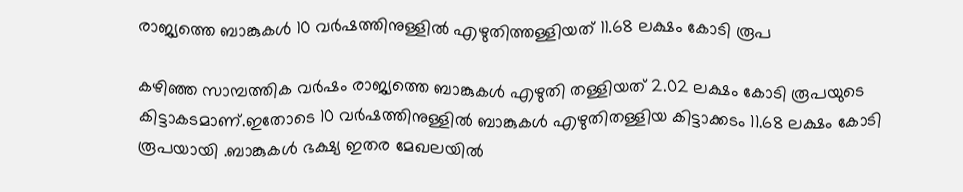രാജ്യത്തെ ബാങ്കുകൾ 10 വർഷത്തിനുള്ളിൽ എഴുതിത്തള്ളിയത് 11.68 ലക്ഷം കോടി രൂപ

കഴിഞ്ഞ സാമ്പത്തിക വർഷം രാജ്യത്തെ ബാങ്കുകൾ എഴുതി തള്ളിയത് 2.02 ലക്ഷം കോടി രൂപയുടെ കിട്ടാകടമാണ്.ഇതോടെ 10 വർഷത്തിനുള്ളിൽ ബാങ്കുകൾ എഴുതിതള്ളിയ കിട്ടാക്കടം 11.68 ലക്ഷം കോടി രൂപയായി .ബാങ്കുകൾ ഭക്ഷ്യ ഇതര മേഖലയിൽ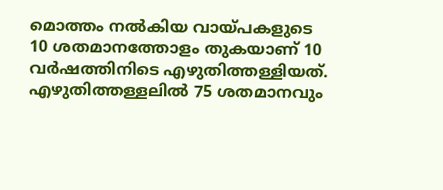മൊത്തം നൽകിയ വായ്പകളുടെ 10 ശതമാനത്തോളം തുകയാണ് 10 വർഷത്തിനിടെ എഴുതിത്തള്ളിയത്. എഴുതിത്തള്ളലിൽ 75 ശതമാനവും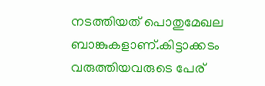നടത്തിയത് പൊതുമേഖല ബാങ്കുകളാണ്.കിട്ടാക്കടം വരുത്തിയവരുടെ പേര്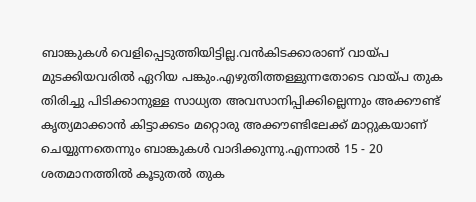ബാങ്കുകൾ വെളിപ്പെടുത്തിയിട്ടില്ല.വൻകിടക്കാരാണ് വായ്പ മുടക്കിയവരിൽ ഏറിയ പങ്കും.എഴുതിത്തള്ളുന്നതോടെ വായ്പ തുക തിരിച്ചു പിടിക്കാനുള്ള സാധ്യത അവസാനിപ്പിക്കില്ലെന്നും അക്കൗണ്ട് കൃത്യമാക്കാൻ കിട്ടാക്കടം മറ്റൊരു അക്കൗണ്ടിലേക്ക് മാറ്റുകയാണ് ചെയ്യുന്നതെന്നും ബാങ്കുകൾ വാദിക്കുന്നു.എന്നാൽ 15 - 20 ശതമാനത്തിൽ കൂടുതൽ തുക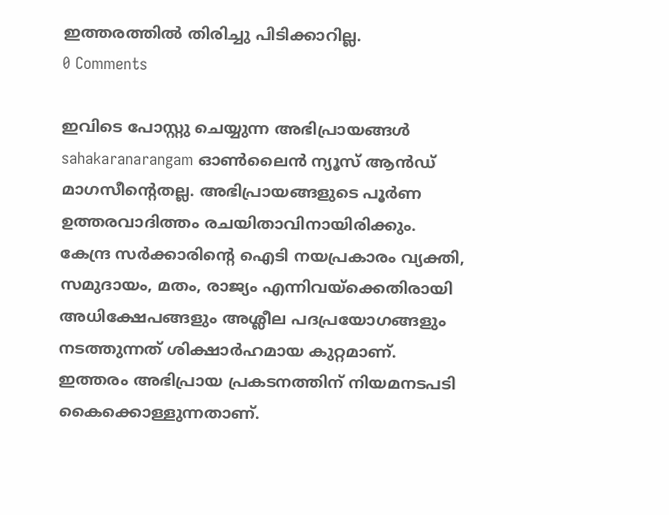ഇത്തരത്തിൽ തിരിച്ചു പിടിക്കാറില്ല.
0 Comments

ഇവിടെ പോസ്റ്റു ചെയ്യുന്ന അഭിപ്രായങ്ങൾ sahakaranarangam ഓൺലൈൻ ന്യൂസ് ആൻഡ് മാഗസീന്റെതല്ല. അഭിപ്രായങ്ങളുടെ പൂർണ ഉത്തരവാദിത്തം രചയിതാവിനായിരിക്കും. കേന്ദ്ര സർക്കാരിന്റെ ഐടി നയപ്രകാരം വ്യക്തി, സമുദായം, മതം, രാജ്യം എന്നിവയ്ക്കെതിരായി അധിക്ഷേപങ്ങളും അശ്ലീല പദപ്രയോഗങ്ങളും നടത്തുന്നത് ശിക്ഷാർഹമായ കുറ്റമാണ്. ഇത്തരം അഭിപ്രായ പ്രകടനത്തിന് നിയമനടപടി കൈക്കൊള്ളുന്നതാണ്.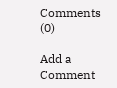Comments (0)

Add a Comment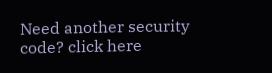Need another security code? click here